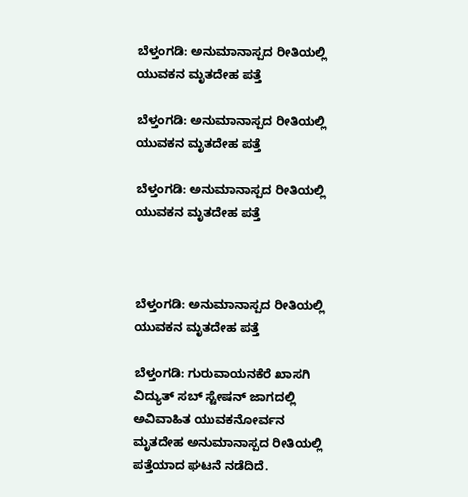ಬೆಳ್ತಂಗಡಿ: ಅನುಮಾನಾಸ್ಪದ ರೀತಿಯಲ್ಲಿ ಯುವಕನ ಮೃತದೇಹ ಪತ್ತೆ

ಬೆಳ್ತಂಗಡಿ: ಅನುಮಾನಾಸ್ಪದ ರೀತಿಯಲ್ಲಿ ಯುವಕನ ಮೃತದೇಹ ಪತ್ತೆ

ಬೆಳ್ತಂಗಡಿ: ಅನುಮಾನಾಸ್ಪದ ರೀತಿಯಲ್ಲಿ ಯುವಕನ ಮೃತದೇಹ ಪತ್ತೆ



ಬೆಳ್ತಂಗಡಿ: ಅನುಮಾನಾಸ್ಪದ ರೀತಿಯಲ್ಲಿ ಯುವಕನ ಮೃತದೇಹ ಪತ್ತೆ

ಬೆಳ್ತಂಗಡಿ: ಗುರುವಾಯನಕೆರೆ ಖಾಸಗಿ ವಿದ್ಯುತ್ ಸಬ್ ಸ್ಟೇಷನ್ ಜಾಗದಲ್ಲಿ ಅವಿವಾಹಿತ ಯುವಕನೋರ್ವನ ಮೃತದೇಹ ಅನುಮಾನಾಸ್ಪದ ರೀತಿಯಲ್ಲಿ ಪತ್ತೆಯಾದ ಘಟನೆ ನಡೆದಿದೆ.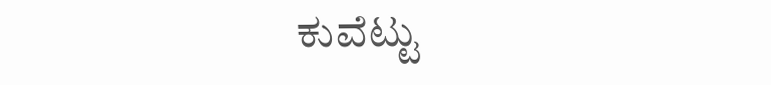ಕುವೆಟ್ಟು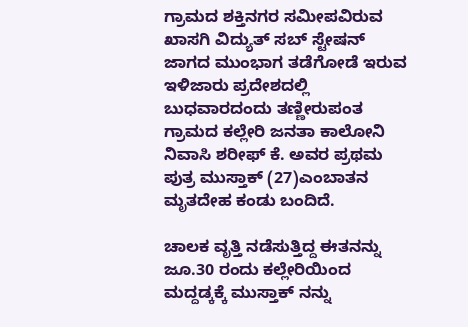ಗ್ರಾಮದ ಶಕ್ತಿನಗರ ಸಮೀಪವಿರುವ ಖಾಸಗಿ ವಿದ್ಯುತ್ ಸಬ್ ಸ್ಟೇಷನ್ ಜಾಗದ ಮುಂಭಾಗ ತಡೆಗೋಡೆ ಇರುವ ಇಳಿಜಾರು ಪ್ರದೇಶದಲ್ಲಿ ಬುಧವಾರದಂದು ತಣ್ಣೀರುಪಂತ ಗ್ರಾಮದ ಕಲ್ಲೇರಿ ಜನತಾ ಕಾಲೋನಿ ನಿವಾಸಿ ಶರೀಫ್ ಕೆ. ಅವರ ಪ್ರಥಮ ಪುತ್ರ ಮುಸ್ತಾಕ್ (27)ಎಂಬಾತನ ಮೃತದೇಹ ಕಂಡು ಬಂದಿದೆ.

ಚಾಲಕ ವೃತ್ತಿ ನಡೆಸುತ್ತಿದ್ದ ಈತನನ್ನು ಜೂ.30 ರಂದು ಕಲ್ಲೇರಿಯಿಂದ ಮದ್ದಡ್ಕಕ್ಕೆ ಮುಸ್ತಾಕ್ ನನ್ನು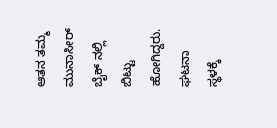ಆತನ ತಮ್ಮ ಮುನಾಸೀರ್ ಬೈಕ್ ನಲ್ಲಿ ಬಿಟ್ಟು ಹೋಗಿದ್ದರು. ಘಟನಾ ಸ್ಥಳಕ್ಕೆ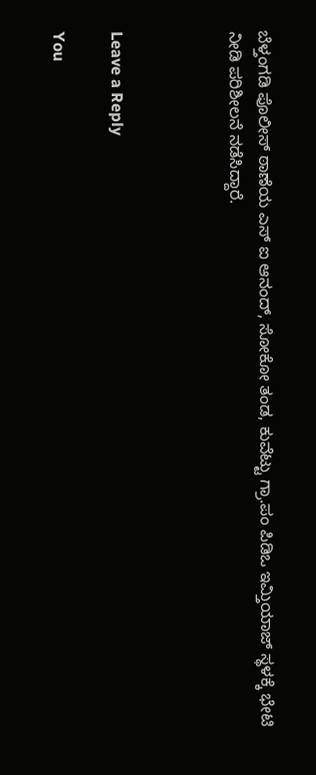ಬೆಳ್ತಂಗಡಿ ಪೊಲೀಸ್ ಠಾಣೆಯ ಎಸ್ ಐ ಆನಂದ್, ಸೋಕೋ ತಂಡ, ಕುವೆಟ್ಟು ಗ್ರಾ.ಪಂ ಪಿಡಿಒ ಇಮ್ತಿಯಾಜ್ ಸ್ಥಳಕ್ಕೆ ಭೇಟಿ ನೀಡಿ ಪರಿಶೀಲನೆ ನಡೆಸಿದ್ದಾರೆ.



Leave a Reply

You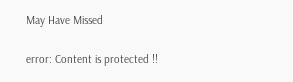May Have Missed

error: Content is protected !!